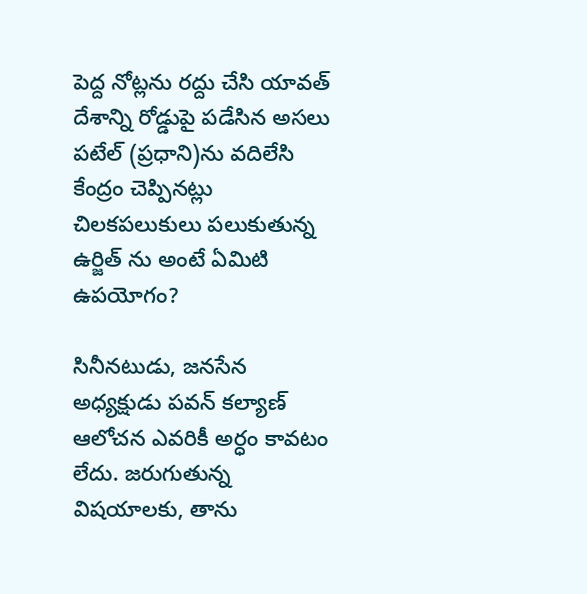పెద్ద నోట్లను రద్దు చేసి యావత్ దేశాన్ని రోడ్డుపై పడేసిన అసలు పటేల్ (ప్రధాని)ను వదిలేసి కేంద్రం చెప్పినట్లు చిలకపలుకులు పలుకుతున్న ఉర్జిత్ ను అంటే ఏమిటి ఉపయోగం?

సినీనటుడు, జనసేన అధ్యక్షుడు పవన్ కల్యాణ్ ఆలోచన ఎవరికీ అర్ధం కావటం లేదు. జరుగుతున్న విషయాలకు, తాను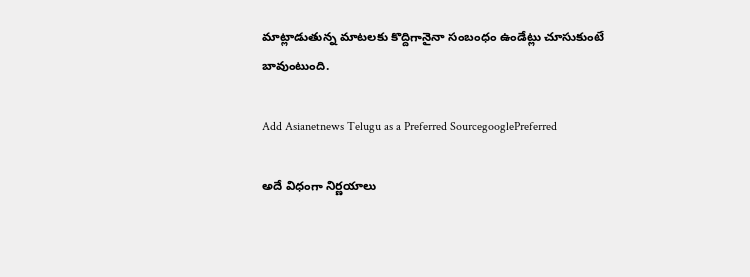మాట్లాడుతున్న మాటలకు కొద్దిగానైనా సంబంధం ఉండేట్లు చూసుకుంటే బావుంటుంది.

Add Asianetnews Telugu as a Preferred SourcegooglePreferred

అదే విధంగా నిర్ణయాలు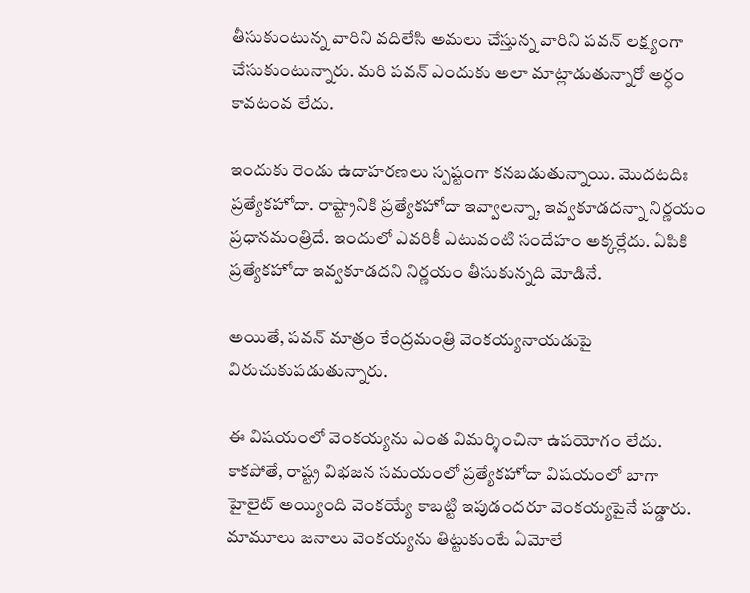తీసుకుంటున్న వారిని వదిలేసి అమలు చేస్తున్న వారిని పవన్ లక్ష్యంగా చేసుకుంటున్నారు. మరి పవన్ ఎందుకు అలా మాట్లాడుతున్నారో అర్ధం కావటంవ లేదు.

ఇందుకు రెండు ఉదాహరణలు స్పష్టంగా కనబడుతున్నాయి. మొదటదిః ప్రత్యేకహోదా. రాష్ట్రానికి ప్రత్యేకహోదా ఇవ్వాలన్నా, ఇవ్వకూడదన్నా నిర్ణయం ప్రధానమంత్రిదే. ఇందులో ఎవరికీ ఎటువంటి సందేహం అక్కర్లేదు. ఏపికి ప్రత్యేకహోదా ఇవ్వకూడదని నిర్ణయం తీసుకున్నది మోడినే.

అయితే, పవన్ మాత్రం కేంద్రమంత్రి వెంకయ్యనాయడుపై విరుచుకుపడుతున్నారు.

ఈ విషయంలో వెంకయ్యను ఎంత విమర్శించినా ఉపయోగం లేదు. కాకపోతే, రాష్ట్ర విభజన సమయంలో ప్రత్యేకహోదా విషయంలో బాగా హైలైట్ అయ్యింది వెంకయ్యే కాబట్టి ఇపుడందరూ వెంకయ్యపైనే పడ్డారు. మామూలు జనాలు వెంకయ్యను తిట్టుకుంటే ఏమోలే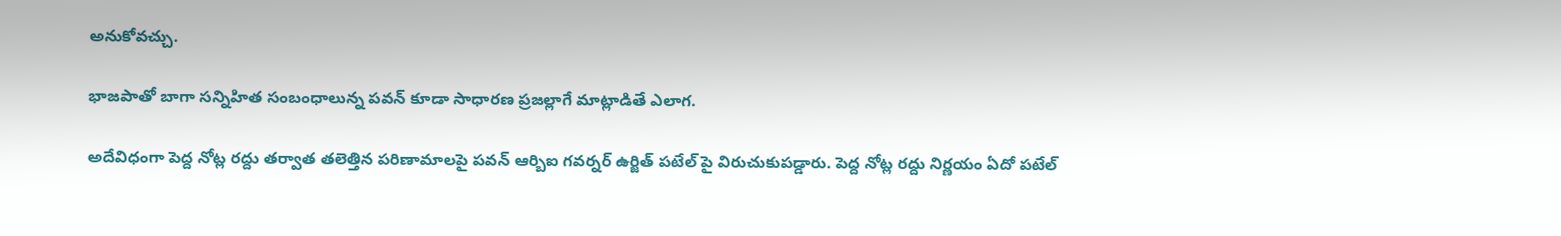అనుకోవచ్చు.

భాజపాతో బాగా సన్నిహిత సంబంధాలున్న పవన్ కూడా సాధారణ ప్రజల్లాగే మాట్లాడితే ఎలాగ.

అదేవిధంగా పెద్ద నోట్ల రద్దు తర్వాత తలెత్తిన పరిణామాలపై పవన్ ఆర్బిఐ గవర్నర్ ఉర్జిత్ పటేల్ పై విరుచుకుపడ్డారు. పెద్ద నోట్ల రద్దు నిర్ణయం ఏదో పటేల్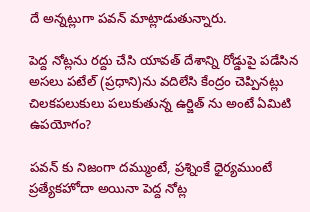దే అన్నట్లుగా పవన్ మాట్లాడుతున్నారు.

పెద్ద నోట్లను రద్దు చేసి యావత్ దేశాన్ని రోడ్డుపై పడేసిన అసలు పటేల్ (ప్రధాని)ను వదిలేసి కేంద్రం చెప్పినట్లు చిలకపలుకులు పలుకుతున్న ఉర్జిత్ ను అంటే ఏమిటి ఉపయోగం?

పవన్ కు నిజంగా దమ్ముంటే, ప్రశ్నింకే ధైర్యముంటే ప్రత్యేకహోదా అయినా పెద్ద నోట్ల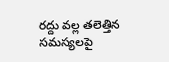రద్దు వల్ల తలెత్తిన సమస్యలపై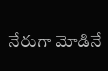నేరుగా మోడినే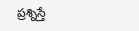ప్రశ్నిస్తే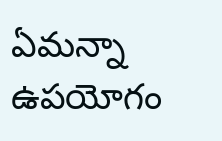ఏమన్నా ఉపయోగం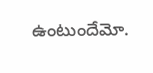ఉంటుందేమో.